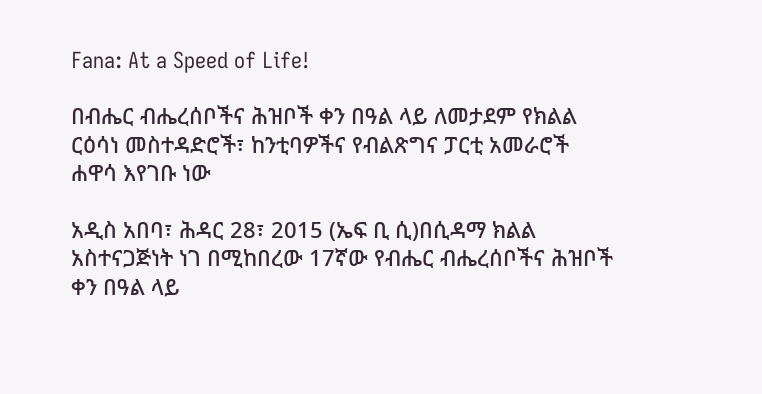Fana: At a Speed of Life!

በብሔር ብሔረሰቦችና ሕዝቦች ቀን በዓል ላይ ለመታደም የክልል ርዕሳነ መስተዳድሮች፣ ከንቲባዎችና የብልጽግና ፓርቲ አመራሮች ሐዋሳ እየገቡ ነው

አዲስ አበባ፣ ሕዳር 28፣ 2015 (ኤፍ ቢ ሲ)በሲዳማ ክልል አስተናጋጅነት ነገ በሚከበረው 17ኛው የብሔር ብሔረሰቦችና ሕዝቦች ቀን በዓል ላይ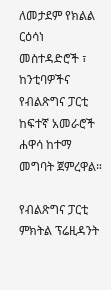ለመታደም የክልል ርዕሳነ መስተዳድሮች ፣ ከንቲባዎችና የብልጽግና ፓርቲ ከፍተኛ አመራሮች ሐዋሳ ከተማ መግባት ጀምረዋል።

የብልጽግና ፓርቲ ምክትል ፕሬዚዳንት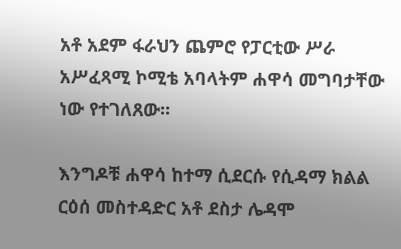አቶ አደም ፋራህን ጨምሮ የፓርቲው ሥራ አሥፈጻሚ ኮሚቴ አባላትም ሐዋሳ መግባታቸው ነው የተገለጸው፡፡

እንግዶቹ ሐዋሳ ከተማ ሲደርሱ የሲዳማ ክልል ርዕሰ መስተዳድር አቶ ደስታ ሌዳሞ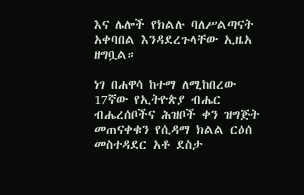እና ሌሎች የክልሉ ባለሥልጣናት አቀባበል እንዳደረጉላቸው ኢዜአ ዘግቧል።

ነገ በሐዋሳ ከተማ ለሚከበረው 17ኛው የኢትዮጵያ ብሔር ብሔረሰቦችና ሕዝቦች ቀን ዝግጅት መጠናቀቁን የሲዳማ ክልል ርዕሰ መስተዳደር አቶ ደስታ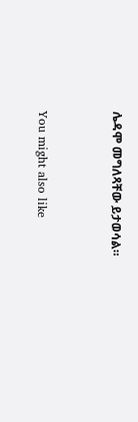ሌዳሞ መግለጻቸው ይታወሳል።



You might also like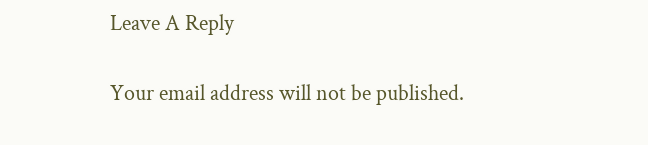Leave A Reply

Your email address will not be published.